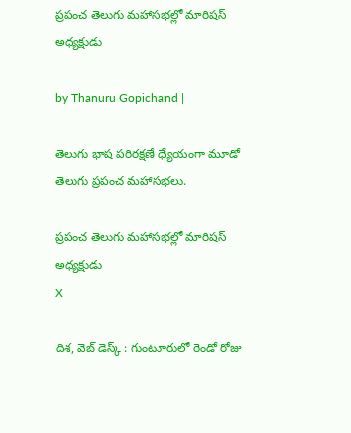ప్రపంచ తెలుగు మహాసభల్లో మారిషస్ అధ్యక్షుడు

by Thanuru Gopichand |

తెలుగు భాష పరిరక్షణే ధ్యేయంగా మూడో తెలుగు ప్రపంచ మహాసభలు.

ప్రపంచ తెలుగు మహాసభల్లో మారిషస్ అధ్యక్షుడు
X

దిశ, వెబ్ డెస్క్ : గుంటూరులో రెండో రోజు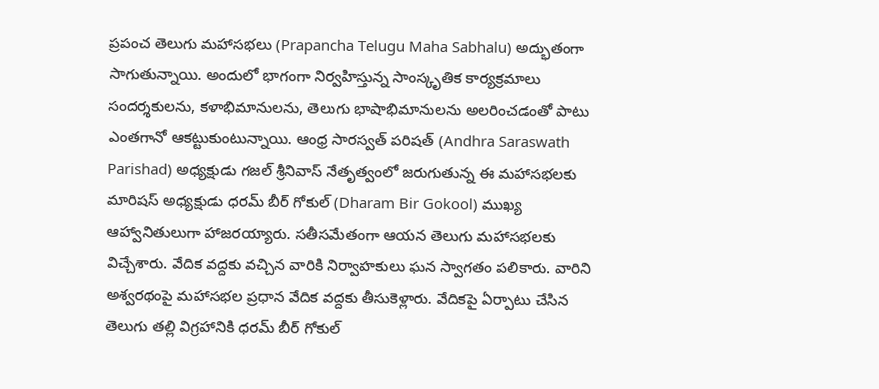ప్రపంచ తెలుగు మహాసభలు (Prapancha Telugu Maha Sabhalu) అద్భుతంగా సాగుతున్నాయి. అందులో భాగంగా నిర్వహిస్తున్న సాంస్కృతిక కార్యక్రమాలు సందర్శకులను, కళాభిమానులను, తెలుగు భాషాభిమానులను అలరించడంతో పాటు ఎంతగానో ఆకట్టుకుంటున్నాయి. ఆంధ్ర సారస్వత్ పరిషత్ (Andhra Saraswath Parishad) అధ్యక్షుడు గజల్ శ్రీనివాస్ నేతృత్వంలో జరుగుతున్న ఈ మహాసభలకు మారిషస్ అధ్యక్షుడు ధరమ్ బీర్ గోకుల్ (Dharam Bir Gokool) ముఖ్య ఆహ్వానితులుగా హాజరయ్యారు. సతీసమేతంగా ఆయన తెలుగు మహాసభలకు విచ్చేశారు. వేదిక వద్దకు వచ్చిన వారికి నిర్వాహకులు ఘన స్వాగతం పలికారు. వారిని అశ్వరథంపై మహాసభల ప్రధాన వేదిక వద్దకు తీసుకెళ్లారు. వేదికపై ఏర్పాటు చేసిన తెలుగు తల్లి విగ్రహానికి ధరమ్ బీర్ గోకుల్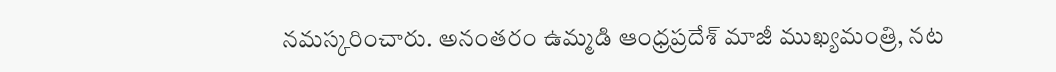నమస్కరించారు. అనంతరం ఉమ్మడి ఆంధ్రప్రదేశ్ మాజీ ముఖ్యమంత్రి, నట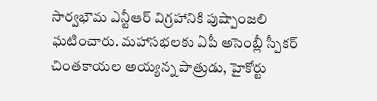సార్వభౌమ ఎన్టీఆర్ విగ్రహానికి పుష్పాంజలి ఘటించారు. మహాసభలకు ఏపీ అసెంబ్లీ స్పీకర్ చింతకాయల అయ్యన్న పాత్రుడు, హైకోర్టు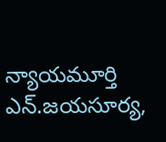న్యాయమూర్తి ఎన్.జయసూర్య,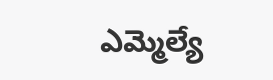ఎమ్మెల్యే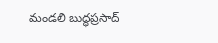మండలి బుద్ధప్రసాద్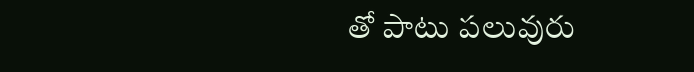తో పాటు పలువురు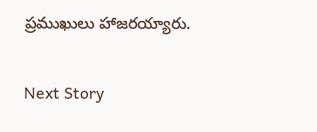ప్రముఖులు హాజరయ్యారు.

Next Story